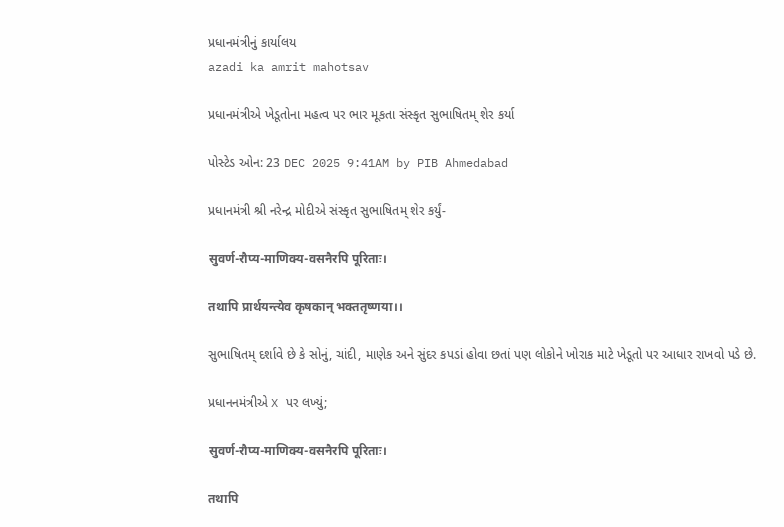પ્રધાનમંત્રીનું કાર્યાલય
azadi ka amrit mahotsav

પ્રધાનમંત્રીએ ખેડૂતોના મહત્વ પર ભાર મૂકતા સંસ્કૃત સુભાષિતમ્ શેર કર્યા

પોસ્ટેડ ઓન: 23 DEC 2025 9:41AM by PIB Ahmedabad

પ્રધાનમંત્રી શ્રી નરેન્દ્ર મોદીએ સંસ્કૃત સુભાષિતમ્ શેર કર્યું-

सुवर्ण-रौप्य-माणिक्य-वसनैरपि पूरिताः।

तथापि प्रार्थयन्त्येव कृषकान् भक्ततृष्णया।।

સુભાષિતમ્ દર્શાવે છે કે સોનું, ચાંદી, માણેક અને સુંદર કપડાં હોવા છતાં પણ લોકોને ખોરાક માટે ખેડૂતો પર આધાર રાખવો પડે છે.

પ્રધાનનમંત્રીએ X પર લખ્યું;

सुवर्ण-रौप्य-माणिक्य-वसनैरपि पूरिताः।

तथापि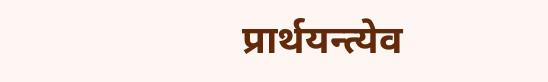प्रार्थयन्त्येव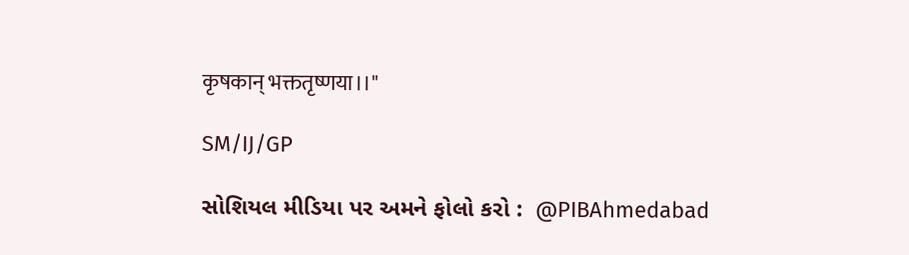कृषकान् भक्ततृष्णया।।"

SM/IJ/GP

સોશિયલ મીડિયા પર અમને ફોલો કરો :  @PIBAhmedabad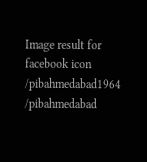Image result for facebook icon /pibahmedabad1964    /pibahmedabad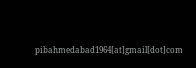pibahmedabad1964[at]gmail[dot]com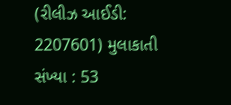(રીલીઝ આઈડી: 2207601) મુલાકાતી સંખ્યા : 53